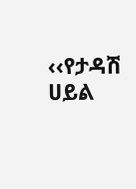‹‹የታዳሽ ሀይል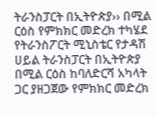ትራንስፓርት በኢትዮጵያ›› በሚል ርዕስ የምክክር መድረክ ተካሄደ
የትራንስፖርት ሚኒስቴር የታዳሽ ሀይል ትራንስፓርት በኢትዮጵያ በሚል ርዕስ ከባለድርሻ አካላት ጋር ያዘጋጀው የምክክር መድረክ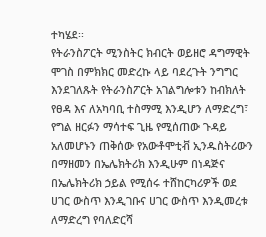ተካሄደ፡፡
የትራንስፖርት ሚንስትር ክብርት ወይዘሮ ዳግማዊት ሞገስ በምክክር መድረኩ ላይ ባደረጉት ንግግር እንደገለጹት የትራንስፖርት አገልግሎቱን ከብክለት የፀዳ እና ለአካባቢ ተስማሚ እንዲሆን ለማድረግ፣ የግል ዘርፉን ማሳተፍ ጊዜ የሚሰጠው ጉዳይ አለመሆኑን ጠቅሰው የአውቶሞቲቭ ኢንዱስትሪውን በማዘመን በኤሌክትሪክ እንዲሁም በነዳጅና በኤሌክትሪክ ኃይል የሚሰሩ ተሸከርካሪዎች ወደ ሀገር ውስጥ እንዲገቡና ሀገር ውስጥ እንዲመረቱ ለማድረግ የባለድርሻ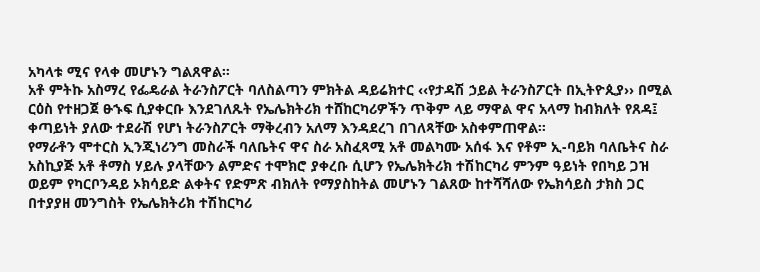አካላቱ ሚና የላቀ መሆኑን ግልጸዋል፡፡
አቶ ምትኩ አስማረ የፌዴራል ትራንስፖርት ባለስልጣን ምክትል ዳይሬክተር ‹‹የታዳሽ ኃይል ትራንስፖርት በኢትዮጲያ›› በሚል ርዕስ የተዘጋጀ ፁኁፍ ሲያቀርቡ እንደገለጹት የኤሌክትሪክ ተሸከርካሪዎችን ጥቅም ላይ ማዋል ዋና አላማ ከብክለት የጸዳ፤ ቀጣይነት ያለው ተደራሽ የሆነ ትራንስፖርት ማቅረብን አለማ እንዳደረገ በገለጻቸው አስቀምጠዋል፡፡
የማራቶን ሞተርስ ኢንጂነሪንግ መስራች ባለቤትና ዋና ስራ አስፈጻሚ አቶ መልካሙ አሰፋ እና የቶም ኢ-ባይክ ባለቤትና ስራ አስኪያጅ አቶ ቶማስ ሃይሉ ያላቸውን ልምድና ተሞክሮ ያቀረቡ ሲሆን የኤሌክትሪክ ተሽከርካሪ ምንም ዓይነት የበካይ ጋዝ ወይም የካርቦንዳይ ኦክሳይድ ልቀትና የድምጽ ብክለት የማያስከትል መሆኑን ገልጸው ከተሻሻለው የኤክሳይስ ታክስ ጋር በተያያዘ መንግስት የኤሌክትሪክ ተሽከርካሪ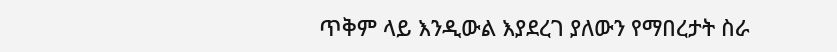ጥቅም ላይ እንዲውል እያደረገ ያለውን የማበረታት ስራ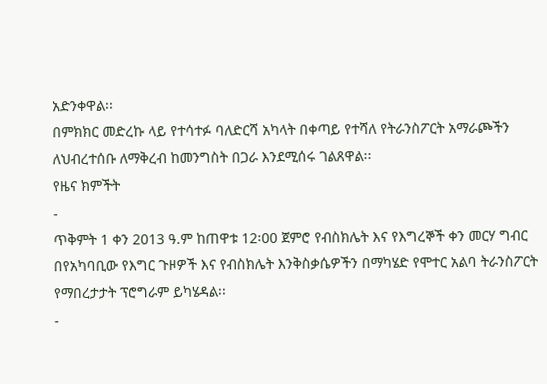አድንቀዋል፡፡
በምክክር መድረኩ ላይ የተሳተፉ ባለድርሻ አካላት በቀጣይ የተሻለ የትራንስፖርት አማራጮችን ለህብረተሰቡ ለማቅረብ ከመንግስት በጋራ እንደሚሰሩ ገልጸዋል፡፡
የዜና ክምችት
-
ጥቅምት 1 ቀን 2013 ዓ.ም ከጠዋቱ 12፡00 ጀምሮ የብስክሌት እና የእግረኞች ቀን መርሃ ግብር በየአካባቢው የእግር ጉዞዎች እና የብስክሌት እንቅስቃሴዎችን በማካሄድ የሞተር አልባ ትራንስፖርት የማበረታታት ፕሮግራም ይካሄዳል፡፡
-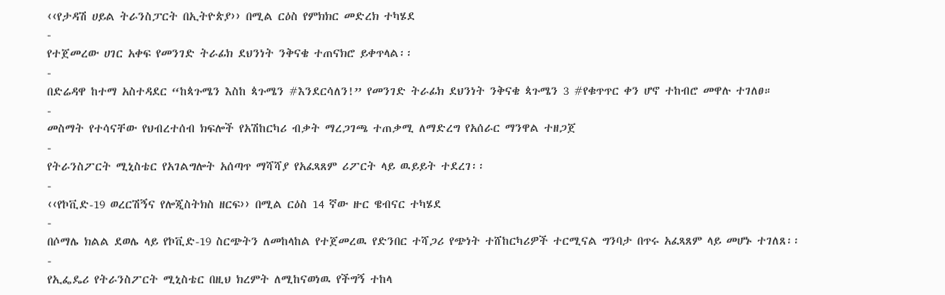‹‹የታዳሽ ሀይል ትራንስፓርት በኢትዮጵያ›› በሚል ርዕስ የምክክር መድረክ ተካሄደ
-
የተጀመረው ሀገር አቀፍ የመንገድ ትራፊክ ደህንነት ንቅናቄ ተጠናክሮ ይቀጥላል፡፡
-
በድሬዳዋ ከተማ አስተዳደር “ከጳጉሜን እስከ ጳጉሜን #እንደርሳለን!” የመንገድ ትራፊክ ደህንነት ንቅናቄ ጳጉሜን 3 #የቁጥጥር ቀን ሆኖ ተከብሮ መዋሉ ተገለፀ።
-
መስማት የተሳናቸው የህብረተሰብ ክፍሎች የአሽከርካሪ ብቃት ማረጋገጫ ተጠቃሚ ለማድረግ የአሰራር ማንዋል ተዘጋጀ
-
የትራንስፖርት ሚኒስቴር የአገልግሎት አሰጣጥ ማሻሻያ የአፈጻጸም ሪፖርት ላይ ዉይይት ተደረገ፡፡
-
‹‹የኮቪድ-19 ወረርሽኝና የሎጂስትክስ ዘርፍ›› በሚል ርዕስ 14 ኛው ዙር ዌብናር ተካሄደ
-
በሶማሌ ክልል ደወሌ ላይ የኮቪድ-19 ስርጭትን ለመከላከል የተጀመረዉ የድንበር ተሻጋሪ የጭነት ተሸከርካሪዎች ተርሚናል ግንባታ በጥሩ አፈጻጸም ላይ መሆኑ ተገለጸ፡፡
-
የኢፌዴሪ የትራንስፖርት ሚኒስቴር በዚህ ክረምት ለሚከናወነዉ የችግኝ ተከላ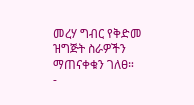መረሃ ግብር የቅድመ ዝግጅት ስራዎችን ማጠናቀቁን ገለፀ።
-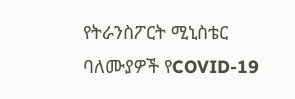የትራንስፖርት ሚኒስቴር ባለሙያዎች የCOVID-19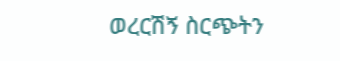ወረርሽኝ ስርጭትን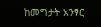ከመግታት አንፃር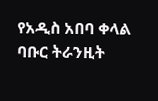የአዲስ አበባ ቀላል ባቡር ትራንዚት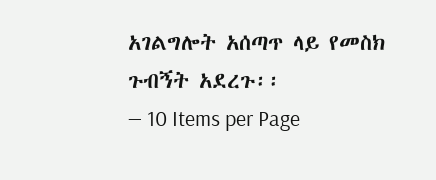አገልግሎት አሰጣጥ ላይ የመስክ ጉብኝት አደረጉ፡፡
— 10 Items per Page